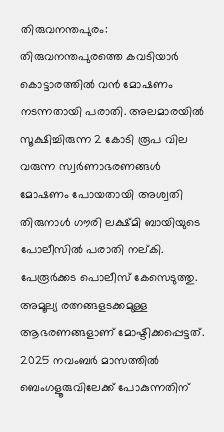തിരുവനന്തപുരം: തിരുവനന്തപുരത്തെ കവടിയാർ കൊട്ടാരത്തിൽ വൻ മോഷണം നടന്നതായി പരാതി. അലമാരയിൽ സൂക്ഷിച്ചിരുന്ന 2 കോടി രൂപ വില വരുന്ന സ്വർണാഭരണങ്ങൾ മോഷണം പോയതായി അശ്വതി തിരുനാൾ ഗൗരി ലക്ഷ്മി ബായിയുടെ പോലീസിൽ പരാതി നല്കി. പേരൂർക്കട പൊലീസ് കേസെടുത്തു.
അമൂല്യ രത്നങ്ങളടക്കമുള്ള ആഭരണങ്ങളാണ് മോഷ്ടിക്കപ്പെട്ടത്. 2025 നവംബർ മാസത്തിൽ ബെംഗളൂരുവിലേക്ക് പോകുന്നതിന്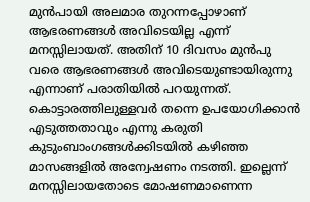മുൻപായി അലമാര തുറന്നപ്പോഴാണ് ആഭരണങ്ങൾ അവിടെയില്ല എന്ന് മനസ്സിലായത്. അതിന് 10 ദിവസം മുൻപു വരെ ആഭരണങ്ങൾ അവിടെയുണ്ടായിരുന്നു എന്നാണ് പരാതിയിൽ പറയുന്നത്. കൊട്ടാരത്തിലുള്ളവർ തന്നെ ഉപയോഗിക്കാൻ എടുത്തതാവും എന്നു കരുതി കുടുംബാംഗങ്ങൾക്കിടയിൽ കഴിഞ്ഞ മാസങ്ങളിൽ അന്വേഷണം നടത്തി. ഇല്ലെന്ന് മനസ്സിലായതോടെ മോഷണമാണെന്ന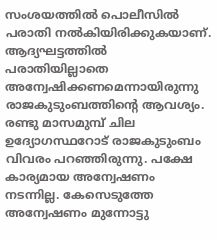സംശയത്തിൽ പൊലീസിൽ പരാതി നൽകിയിരിക്കുകയാണ്.
ആദ്യഘട്ടത്തിൽ പരാതിയില്ലാതെ അന്വേഷിക്കണമെന്നായിരുന്നു രാജകുടുംബത്തിൻ്റെ ആവശ്യം. രണ്ടു മാസമുമ്പ് ചില ഉദ്യോഗസ്ഥറോട് രാജകുടുംബം വിവരം പറഞ്ഞിരുന്നു. പക്ഷേ കാര്യമായ അന്വേഷണം നടന്നില്ല. കേസെടുത്തേ അന്വേഷണം മുന്നോട്ടു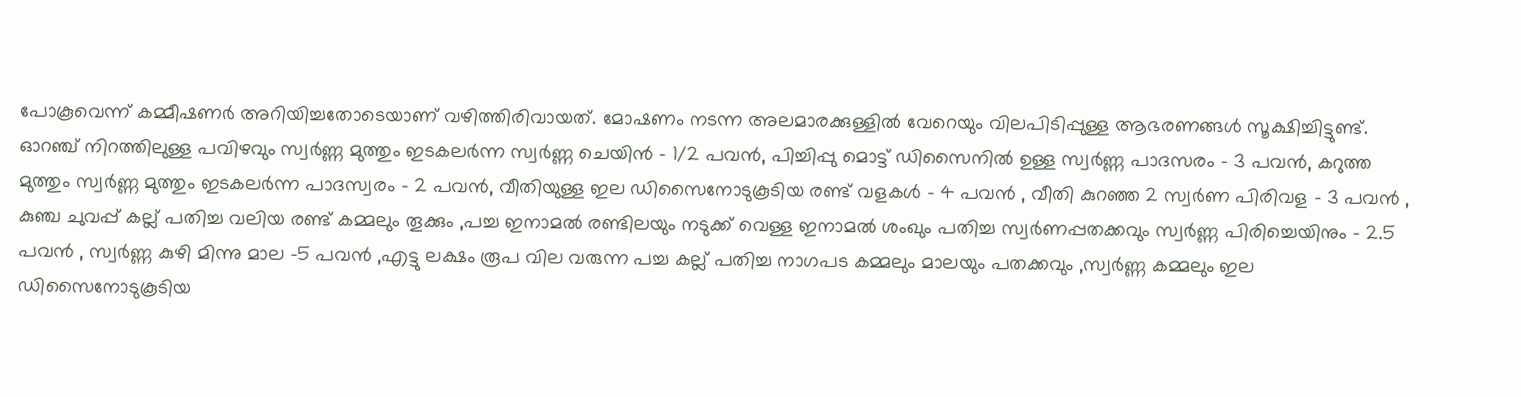പോകൂവെന്ന് കമ്മീഷണർ അറിയിച്ചതോടെയാണ് വഴിത്തിരിവായത്. മോഷണം നടന്ന അലമാരക്കുള്ളിൽ വേറെയും വിലപിടിപ്പുള്ള ആഭരണങ്ങൾ സൂക്ഷിച്ചിട്ടുണ്ട്.
ഓറഞ്ച് നിറത്തിലുള്ള പവിഴവും സ്വർണ്ണ മുത്തും ഇടകലർന്ന സ്വർണ്ണ ചെയിൻ – 1/2 പവൻ, പിച്ചിപ്പു മൊട്ട് ഡിസൈനിൽ ഉള്ള സ്വർണ്ണ പാദസരം – 3 പവൻ, കറുത്ത മുത്തും സ്വർണ്ണ മുത്തും ഇടകലർന്ന പാദസ്വരം – 2 പവൻ, വീതിയുള്ള ഇല ഡിസൈനോടുകൂടിയ രണ്ട് വളകൾ – 4 പവൻ , വീതി കുറഞ്ഞ 2 സ്വർണ പിരിവള – 3 പവൻ , കുഞ്ച ചുവപ്പ് കല്ല് പതിച്ച വലിയ രണ്ട് കമ്മലും തൂക്കും ,പച്ച ഇനാമൽ രണ്ടിലയും നടുക്ക് വെള്ള ഇനാമൽ ശംഖും പതിച്ച സ്വർണപ്പതക്കവും സ്വർണ്ണ പിരിച്ചെയിനും – 2.5 പവൻ , സ്വർണ്ണ കുഴി മിന്നു മാല -5 പവൻ ,എട്ടു ലക്ഷം രൂപ വില വരുന്ന പച്ച കല്ല് പതിച്ച നാഗപട കമ്മലും മാലയും പതക്കവും ,സ്വർണ്ണ കമ്മലും ഇല ഡിസൈനോടുകൂടിയ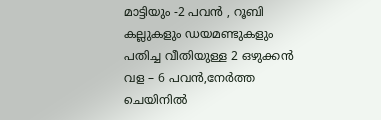മാട്ടിയും -2 പവൻ , റൂബി കല്ലുകളും ഡയമണ്ടുകളും പതിച്ച വീതിയുള്ള 2 ഒഴുക്കൻ വള – 6 പവൻ,നേർത്ത ചെയിനിൽ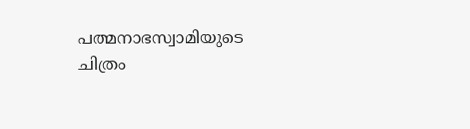പത്മനാഭസ്വാമിയുടെ ചിത്രം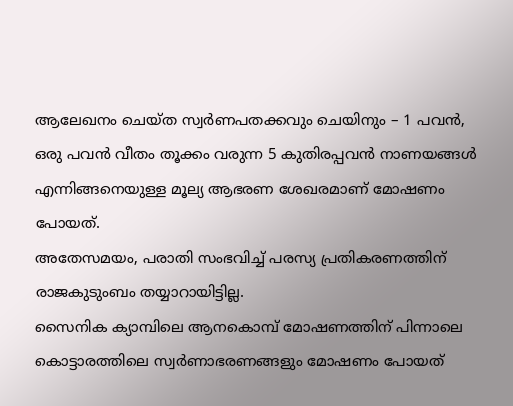ആലേഖനം ചെയ്ത സ്വർണപതക്കവും ചെയിനും – 1 പവൻ, ഒരു പവൻ വീതം തൂക്കം വരുന്ന 5 കുതിരപ്പവൻ നാണയങ്ങൾ എന്നിങ്ങനെയുള്ള മൂല്യ ആഭരണ ശേഖരമാണ് മോഷണം പോയത്.
അതേസമയം, പരാതി സംഭവിച്ച് പരസ്യ പ്രതികരണത്തിന് രാജകുടുംബം തയ്യാറായിട്ടില്ല.
സൈനിക ക്യാമ്പിലെ ആനകൊമ്പ് മോഷണത്തിന് പിന്നാലെ കൊട്ടാരത്തിലെ സ്വർണാഭരണങ്ങളും മോഷണം പോയത്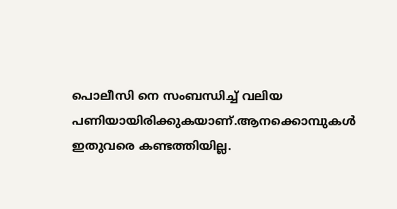പൊലീസി നെ സംബന്ധിച്ച് വലിയ പണിയായിരിക്കുകയാണ്.ആനക്കൊമ്പുകൾ ഇതുവരെ കണ്ടത്തിയില്ല.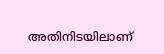അതിനിടയിലാണ്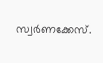സ്വർണക്കേസ്.